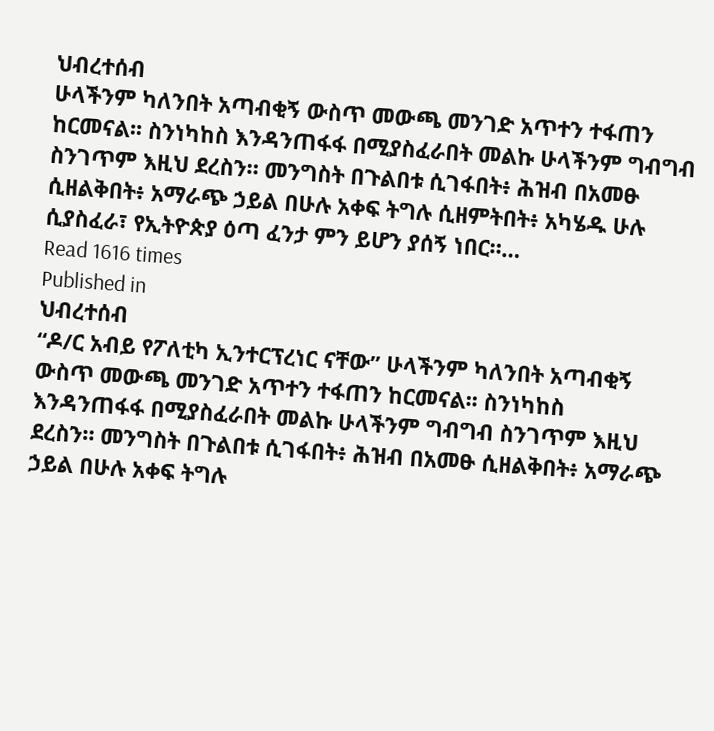ህብረተሰብ
ሁላችንም ካለንበት አጣብቂኝ ውስጥ መውጫ መንገድ አጥተን ተፋጠን ከርመናል፡፡ ስንነካከስ እንዳንጠፋፋ በሚያስፈራበት መልኩ ሁላችንም ግብግብ ስንገጥም እዚህ ደረስን። መንግስት በጉልበቱ ሲገፋበት፥ ሕዝብ በአመፁ ሲዘልቅበት፥ አማራጭ ኃይል በሁሉ አቀፍ ትግሉ ሲዘምትበት፥ አካሄዱ ሁሉ ሲያስፈራ፣ የኢትዮጵያ ዕጣ ፈንታ ምን ይሆን ያሰኝ ነበር።…
Read 1616 times
Published in
ህብረተሰብ
“ዶ/ር አብይ የፖለቲካ ኢንተርፕረነር ናቸው” ሁላችንም ካለንበት አጣብቂኝ ውስጥ መውጫ መንገድ አጥተን ተፋጠን ከርመናል፡፡ ስንነካከስ እንዳንጠፋፋ በሚያስፈራበት መልኩ ሁላችንም ግብግብ ስንገጥም እዚህ ደረስን። መንግስት በጉልበቱ ሲገፋበት፥ ሕዝብ በአመፁ ሲዘልቅበት፥ አማራጭ ኃይል በሁሉ አቀፍ ትግሉ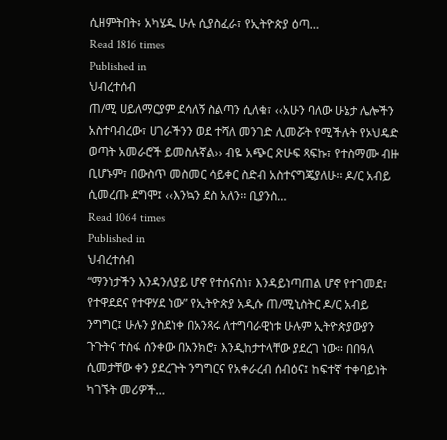ሲዘምትበት፥ አካሄዱ ሁሉ ሲያስፈራ፣ የኢትዮጵያ ዕጣ…
Read 1816 times
Published in
ህብረተሰብ
ጠ/ሚ ሀይለማርያም ደሳለኝ ስልጣን ሲለቁ፣ ‹‹አሁን ባለው ሁኔታ ሌሎችን አስተባብረው፣ ሀገራችንን ወደ ተሻለ መንገድ ሊመሯት የሚችሉት የኦህዴድ ወጣት አመራሮች ይመስሉኛል›› ብዬ አጭር ጽሁፍ ጻፍኩ፣ የተስማሙ ብዙ ቢሆኑም፣ በውስጥ መስመር ሳይቀር ስድብ አስተናግጄያለሁ፡፡ ዶ/ር አብይ ሲመረጡ ደግሞ፤ ‹‹እንኳን ደስ አለን፡፡ ቢያንስ…
Read 1064 times
Published in
ህብረተሰብ
“ማንነታችን እንዳንለያይ ሆኖ የተሰናሰነ፣ እንዳይነጣጠል ሆኖ የተገመደ፣ የተዋደደና የተዋሃደ ነው” የኢትዮጵያ አዲሱ ጠ/ሚኒስትር ዶ/ር አብይ ንግግር፤ ሁሉን ያስደነቀ በአንጻሩ ለተግባራዊነቱ ሁሉም ኢትዮጵያውያን ጉጉትና ተስፋ ሰንቀው በአንክሮ፣ እንዲከታተላቸው ያደረገ ነው፡፡ በበዓለ ሲመታቸው ቀን ያደረጉት ንግግርና የአቀራረብ ሰብዕና፤ ከፍተኛ ተቀባይነት ካገኙት መሪዎች…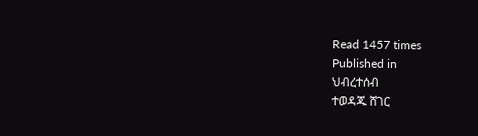Read 1457 times
Published in
ህብረተሰብ
ተወዳጁ ሸገር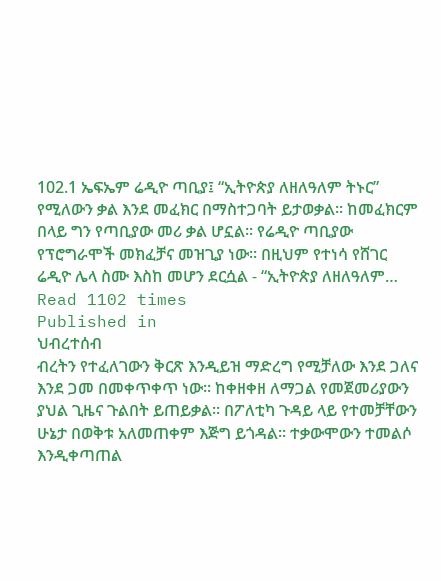102.1 ኤፍኤም ሬዲዮ ጣቢያ፤ “ኢትዮጵያ ለዘለዓለም ትኑር” የሚለውን ቃል እንደ መፈክር በማስተጋባት ይታወቃል። ከመፈክርም በላይ ግን የጣቢያው መሪ ቃል ሆኗል፡፡ የሬዲዮ ጣቢያው የፕሮግራሞች መክፈቻና መዝጊያ ነው፡፡ በዚህም የተነሳ የሸገር ሬዲዮ ሌላ ስሙ እስከ መሆን ደርሷል - “ኢትዮጵያ ለዘለዓለም…
Read 1102 times
Published in
ህብረተሰብ
ብረትን የተፈለገውን ቅርጽ እንዲይዝ ማድረግ የሚቻለው እንደ ጋለና እንደ ጋመ በመቀጥቀጥ ነው፡፡ ከቀዘቀዘ ለማጋል የመጀመሪያውን ያህል ጊዜና ጉልበት ይጠይቃል፡፡ በፖለቲካ ጉዳይ ላይ የተመቻቸውን ሁኔታ በወቅቱ አለመጠቀም እጅግ ይጎዳል፡፡ ተቃውሞውን ተመልሶ እንዲቀጣጠል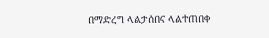በማድረግ ላልታሰበና ላልተጠበቀ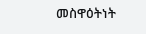መስዋዕትነት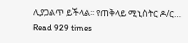ሊያጋልጥ ይችላል፡፡ የጠቅላይ ሚኒስትር ዶ/ር…
Read 929 times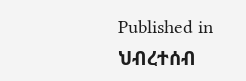Published in
ህብረተሰብ